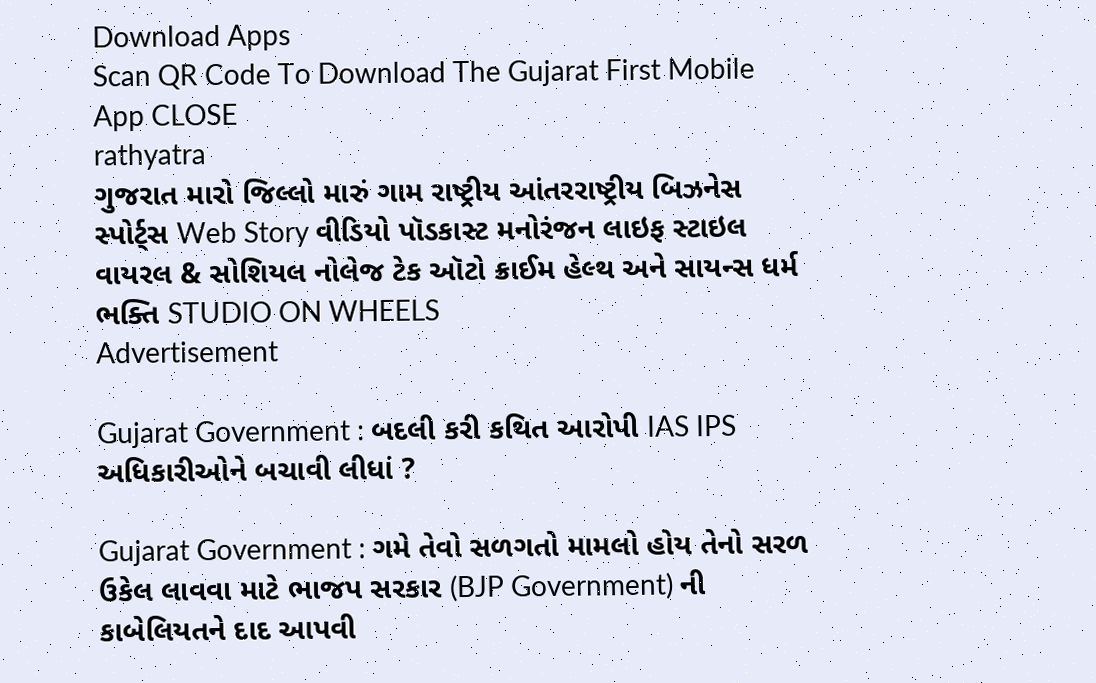Download Apps
Scan QR Code To Download The Gujarat First Mobile App CLOSE
rathyatra
ગુજરાત મારો જિલ્લો મારું ગામ રાષ્ટ્રીય આંતરરાષ્ટ્રીય બિઝનેસ સ્પોર્ટ્સ Web Story વીડિયો પૉડકાસ્ટ મનોરંજન લાઇફ સ્ટાઇલ વાયરલ & સોશિયલ નોલેજ ટેક ઑટો ક્રાઈમ હેલ્થ અને સાયન્સ ધર્મ ભક્તિ STUDIO ON WHEELS
Advertisement

Gujarat Government : બદલી કરી કથિત આરોપી IAS IPS અધિકારીઓને બચાવી લીધાં ?

Gujarat Government : ગમે તેવો સળગતો મામલો હોય તેનો સરળ ઉકેલ લાવવા માટે ભાજપ સરકાર (BJP Government) ની કાબેલિયતને દાદ આપવી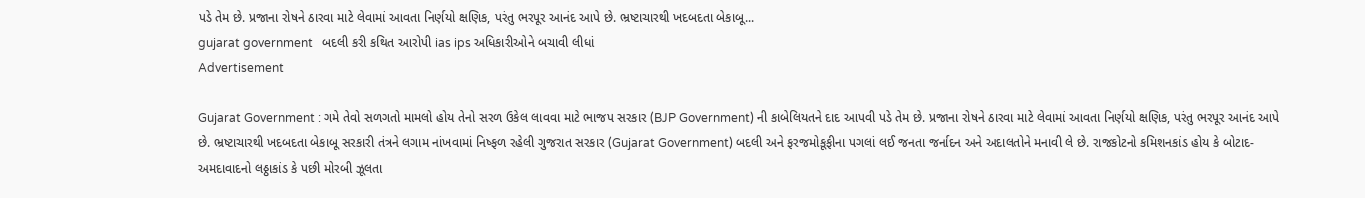પડે તેમ છે. પ્રજાના રોષને ઠારવા માટે લેવામાં આવતા નિર્ણયો ક્ષણિક, પરંતુ ભરપૂર આનંદ આપે છે. ભ્રષ્ટાચારથી ખદબદતા બેકાબૂ...
gujarat government   બદલી કરી કથિત આરોપી ias ips અધિકારીઓને બચાવી લીધાં
Advertisement

Gujarat Government : ગમે તેવો સળગતો મામલો હોય તેનો સરળ ઉકેલ લાવવા માટે ભાજપ સરકાર (BJP Government) ની કાબેલિયતને દાદ આપવી પડે તેમ છે. પ્રજાના રોષને ઠારવા માટે લેવામાં આવતા નિર્ણયો ક્ષણિક, પરંતુ ભરપૂર આનંદ આપે છે. ભ્રષ્ટાચારથી ખદબદતા બેકાબૂ સરકારી તંત્રને લગામ નાંખવામાં નિષ્ફળ રહેલી ગુજરાત સરકાર (Gujarat Government) બદલી અને ફરજમોકૂફીના પગલાં લઈ જનતા જર્નાદન અને અદાલતોને મનાવી લે છે. રાજકોટનો કમિશનકાંડ હોય કે બોટાદ-અમદાવાદનો લઠ્ઠાકાંડ કે પછી મોરબી ઝૂલતા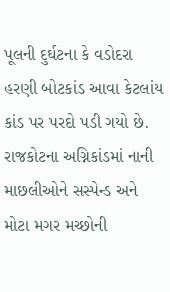પૂલની દુર્ઘટના કે વડોદરા હરણી બોટકાંડ આવા કેટલાંય કાંડ પર પરદો પડી ગયો છે. રાજકોટના અગ્નિકાંડમાં નાની માછલીઓને સસ્પેન્ડ અને મોટા મગર મચ્છોની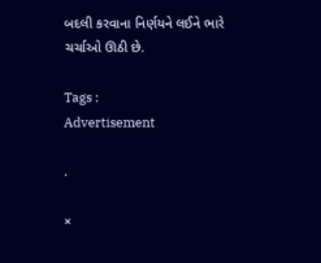બદલી કરવાના નિર્ણયને લઈને ભારે ચર્ચાઓ ઊઠી છે.

Tags :
Advertisement

.

×